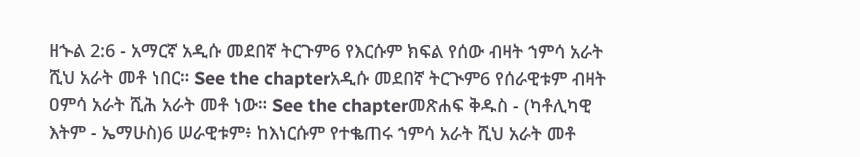ዘኍል 2:6 - አማርኛ አዲሱ መደበኛ ትርጉም6 የእርሱም ክፍል የሰው ብዛት ኀምሳ አራት ሺህ አራት መቶ ነበር። See the chapterአዲሱ መደበኛ ትርጒም6 የሰራዊቱም ብዛት ዐምሳ አራት ሺሕ አራት መቶ ነው። See the chapterመጽሐፍ ቅዱስ - (ካቶሊካዊ እትም - ኤማሁስ)6 ሠራዊቱም፥ ከእነርሱም የተቈጠሩ ኀምሳ አራት ሺህ አራት መቶ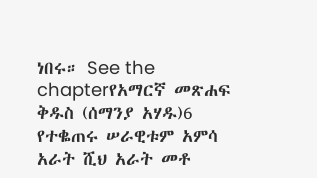ነበሩ። See the chapterየአማርኛ መጽሐፍ ቅዱስ (ሰማንያ አሃዱ)6 የተቈጠሩ ሠራዊቱም አምሳ አራት ሺህ አራት መቶ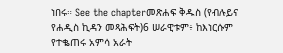ነበሩ። See the chapterመጽሐፍ ቅዱስ (የብሉይና የሐዲስ ኪዳን መጻሕፍት)6 ሠራዊቱም፥ ከእነርሱም የተቈጠሩ አምሳ አራት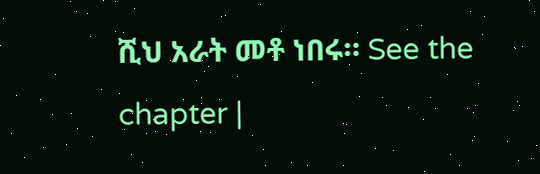ሺህ አራት መቶ ነበሩ። See the chapter |